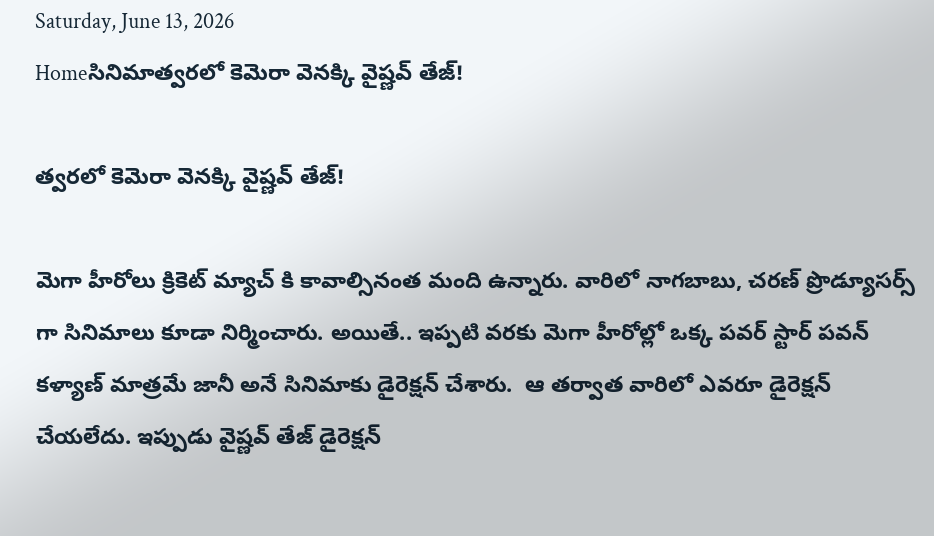Saturday, June 13, 2026
Homeసినిమాత్వరలో కెమెరా వెనక్కి వైష్ణ‌వ్ తేజ్!

త్వరలో కెమెరా వెనక్కి వైష్ణ‌వ్ తేజ్!

మెగా హీరోలు క్రికెట్ మ్యాచ్ కి కావాల్సినంత మంది ఉన్నారు. వారిలో నాగ‌బాబు, చ‌ర‌ణ్ ప్రొడ్యూస‌ర్స్ గా సినిమాలు కూడా నిర్మించారు. అయితే.. ఇప్ప‌టి వ‌ర‌కు మెగా హీరోల్లో ఒక్క ప‌వ‌ర్ స్టార్ ప‌వ‌న్ క‌ళ్యాణ్ మాత్ర‌మే జానీ అనే సినిమాకు డైరెక్ష‌న్ చేశారు.  ఆ త‌ర్వాత వారిలో ఎవ‌రూ డైరెక్ష‌న్ చేయ‌లేదు. ఇప్పుడు వైష్ణ‌వ్ తేజ్ డైరెక్ష‌న్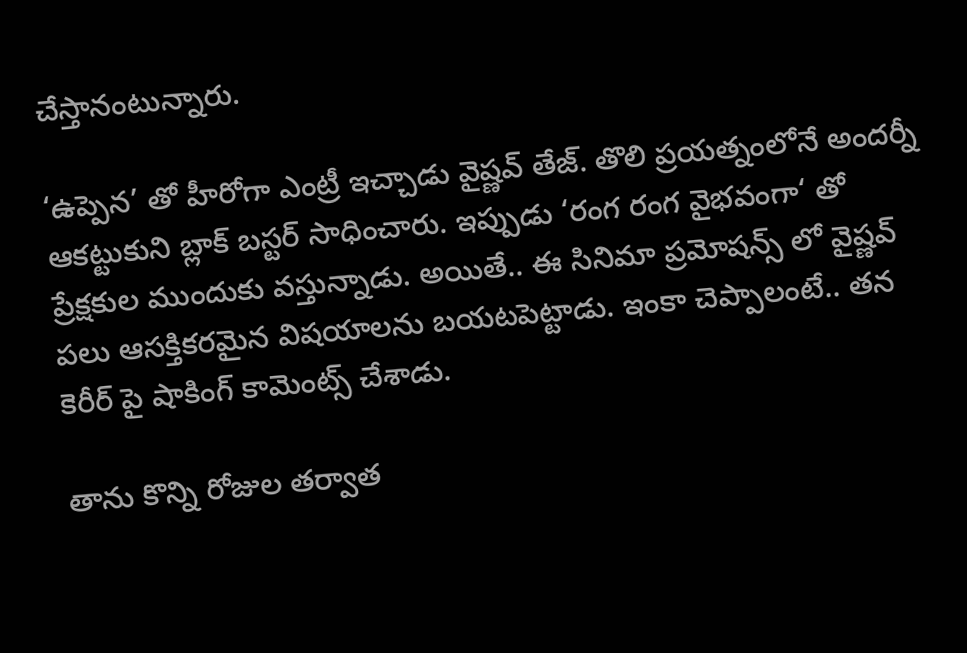చేస్తానంటున్నారు.

‘ఉప్పెన’ తో హీరోగా ఎంట్రీ ఇచ్చాడు వైష్ణ‌వ్ తేజ్. తొలి ప్ర‌య‌త్నంలోనే అంద‌ర్నీ ఆక‌ట్టుకుని బ్లాక్ బ‌స్ట‌ర్ సాధించారు. ఇప్పుడు ‘రంగ రంగ వైభ‌వంగా‘ తో ప్రేక్ష‌కుల ముందుకు వ‌స్తున్నాడు. అయితే.. ఈ సినిమా ప్ర‌మోష‌న్స్ లో వైష్ణ‌వ్ ప‌లు ఆస‌క్తిక‌ర‌మైన విష‌యాల‌ను బ‌య‌ట‌పెట్టాడు. ఇంకా చెప్పాలంటే.. తన కెరీర్ పై షాకింగ్ కామెంట్స్ చేశాడు.

తాను కొన్ని రోజుల తర్వాత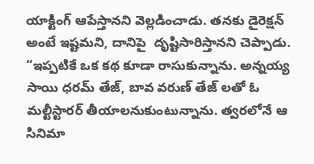యాక్టింగ్ ఆపేస్తానని వెల్లడించాడు. తనకు డైరెక్షన్ అంటే ఇష్టమని, దానిపై  దృష్టిసారిస్తానని చెప్పాడు. “ఇప్పటికే ఒక కథ కూడా రాసుకున్నాను. అన్నయ్య సాయి ధరమ్ తేజ్, బావ వరుణ్‌ తేజ్ లతో ఓ మల్టీస్టారర్ తీయాలనుకుంటున్నాను. త్వరలోనే ఆ సినిమా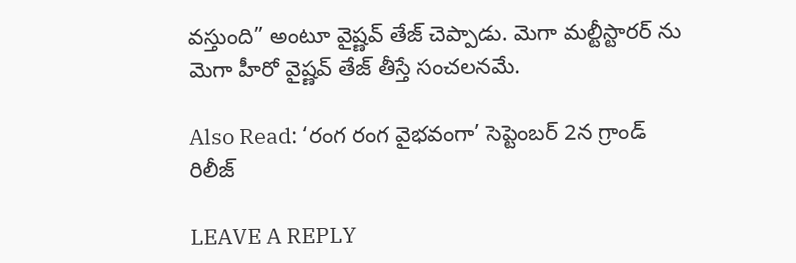వస్తుంది” అంటూ వైష్ణవ్‌ తేజ్ చెప్పాడు. మెగా మ‌ల్టీస్టార‌ర్ ను మెగా హీరో వైష్ణ‌వ్ తేజ్ తీస్తే సంచ‌ల‌న‌మే.

Also Read: ‘రంగ రంగ వైభవంగా’ సెప్టెంబ‌ర్ 2న గ్రాండ్ రిలీజ్‌

LEAVE A REPLY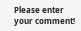Please enter your comment!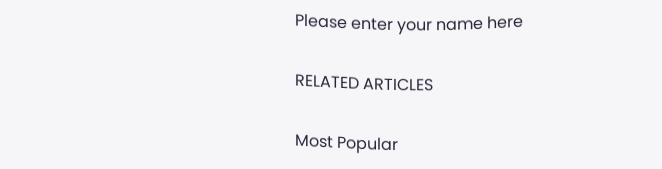Please enter your name here

RELATED ARTICLES

Most Popular